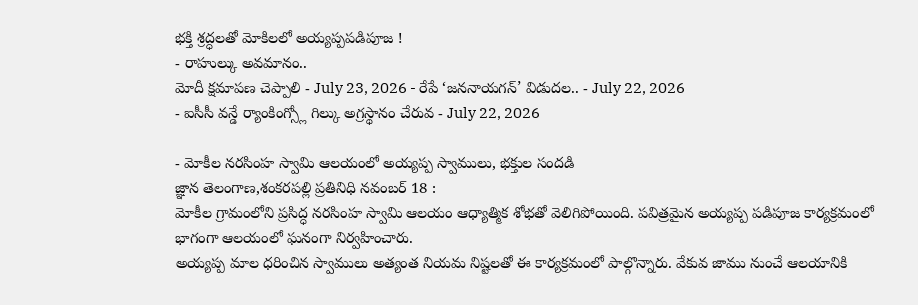భక్తి శ్రద్ధలతో మోకిలలో అయ్యప్పపడిపూజ !
- రాహుల్కు అవమానం..
మోదీ క్షమాపణ చెప్పాలి - July 23, 2026 - రేపే ‘జననాయగన్’ విడుదల.. - July 22, 2026
- ఐసీసీ వన్డే ర్యాంకింగ్స్లో గిల్కు అగ్రస్థానం చేరువ - July 22, 2026

- మోకీల నరసింహ స్వామి ఆలయంలో అయ్యప్ప స్వాములు, భక్తుల సందడి
జ్ఞాన తెలంగాణ,శంకరపల్లి ప్రతినిధి నవంబర్ 18 :
మోకీల గ్రామంలోని ప్రసిద్ధ నరసింహ స్వామి ఆలయం ఆధ్యాత్మిక శోభతో వెలిగిపోయింది. పవిత్రమైన అయ్యప్ప పడిపూజ కార్యక్రమంలో భాగంగా ఆలయంలో ఘనంగా నిర్వహించారు.
అయ్యప్ప మాల ధరించిన స్వాములు అత్యంత నియమ నిష్టలతో ఈ కార్యక్రమంలో పాల్గొన్నారు. వేకువ జాము నుంచే ఆలయానికి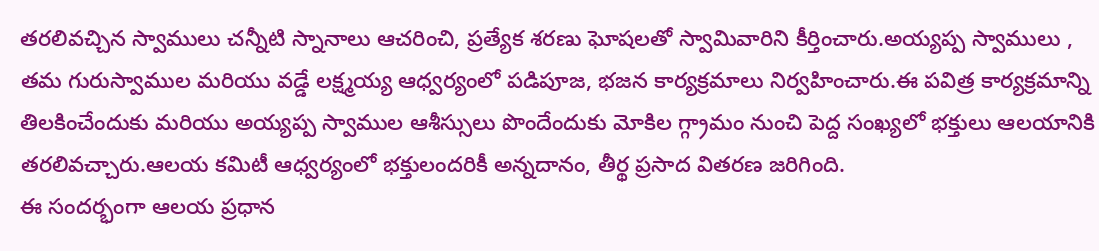తరలివచ్చిన స్వాములు చన్నీటి స్నానాలు ఆచరించి, ప్రత్యేక శరణు ఘోషలతో స్వామివారిని కీర్తించారు.అయ్యప్ప స్వాములు , తమ గురుస్వాముల మరియు వడ్డే లక్ష్మయ్య ఆధ్వర్యంలో పడిపూజ, భజన కార్యక్రమాలు నిర్వహించారు.ఈ పవిత్ర కార్యక్రమాన్ని తిలకించేందుకు మరియు అయ్యప్ప స్వాముల ఆశీస్సులు పొందేందుకు మోకిల గ్గ్రామం నుంచి పెద్ద సంఖ్యలో భక్తులు ఆలయానికి తరలివచ్చారు.ఆలయ కమిటీ ఆధ్వర్యంలో భక్తులందరికీ అన్నదానం, తీర్థ ప్రసాద వితరణ జరిగింది.
ఈ సందర్భంగా ఆలయ ప్రధాన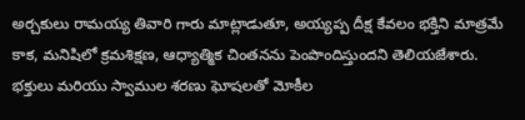అర్చకులు రామయ్య తివారి గారు మాట్లాడుతూ, అయ్యప్ప దీక్ష కేవలం భక్తిని మాత్రమే కాక, మనిషిలో క్రమశిక్షణ, ఆధ్యాత్మిక చింతనను పెంపొందిస్తుందని తెలియజేశారు. భక్తులు మరియు స్వాముల శరణు ఘోషలతో మోకీల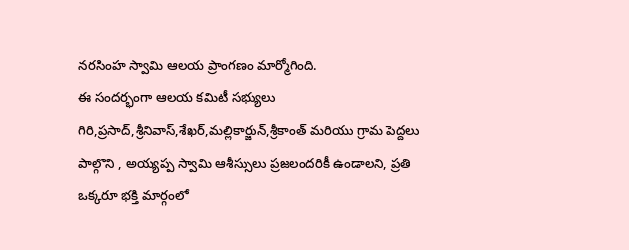నరసింహ స్వామి ఆలయ ప్రాంగణం మార్మోగింది.
ఈ సందర్భంగా ఆలయ కమిటీ సభ్యులు గిరి,ప్రసాద్,శ్రీనివాస్,శేఖర్,మల్లికార్జున్,శ్రీకాంత్ మరియు గ్రామ పెద్దలు పాల్గొని , అయ్యప్ప స్వామి ఆశీస్సులు ప్రజలందరికీ ఉండాలని, ప్రతి ఒక్కరూ భక్తి మార్గంలో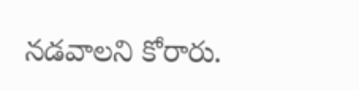నడవాలని కోరారు.